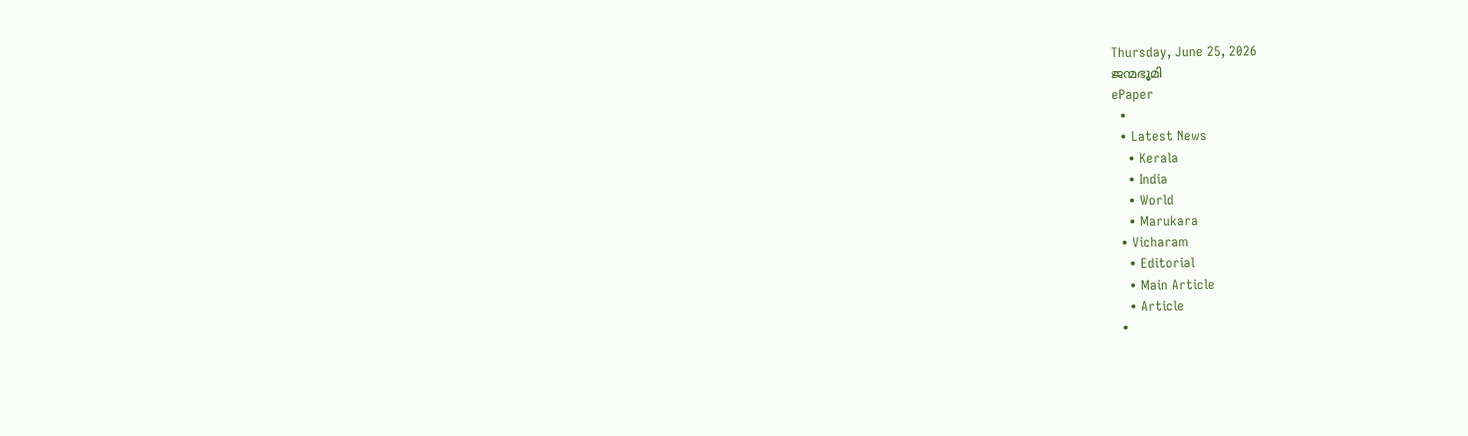Thursday, June 25, 2026
ജന്മഭൂമി
ePaper
  •
  • Latest News
    • Kerala
    • India
    • World
    • Marukara
  • Vicharam
    • Editorial
    • Main Article
    • Article
  •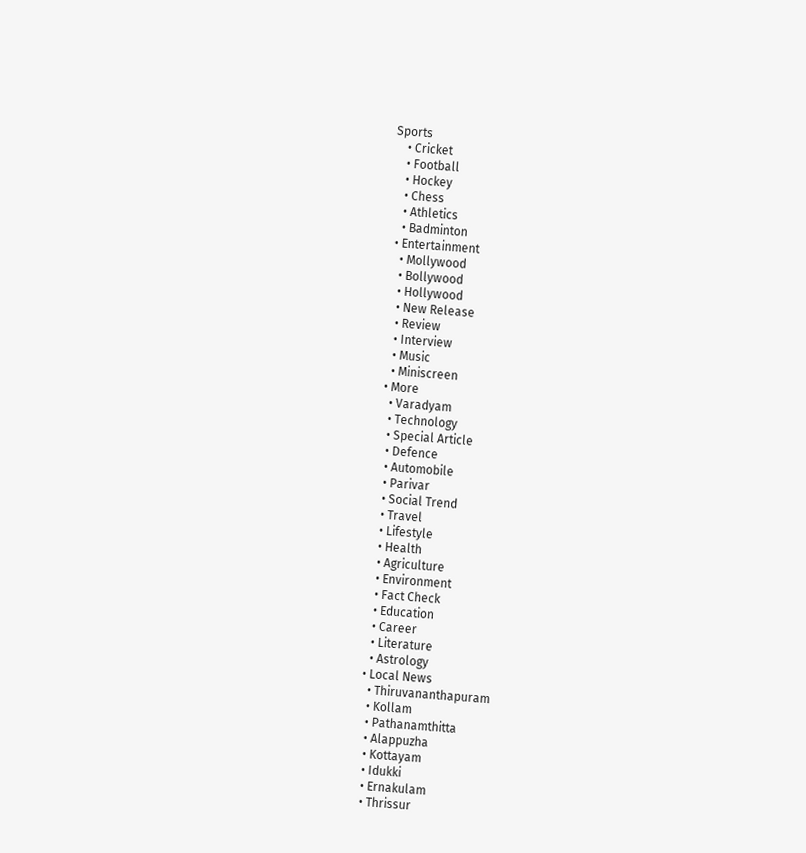Sports
    • Cricket
    • Football
    • Hockey
    • Chess
    • Athletics
    • Badminton
  • Entertainment
    • Mollywood
    • Bollywood
    • Hollywood
    • New Release
    • Review
    • Interview
    • Music
    • Miniscreen
  • More
    • Varadyam
    • Technology
    • Special Article
    • Defence
    • Automobile
    • Parivar
    • Social Trend
    • Travel
    • Lifestyle
    • Health
    • Agriculture
    • Environment
    • Fact Check
    • Education
    • Career
    • Literature
    • Astrology
  • Local News
    • Thiruvananthapuram
    • Kollam
    • Pathanamthitta
    • Alappuzha
    • Kottayam
    • Idukki
    • Ernakulam
    • Thrissur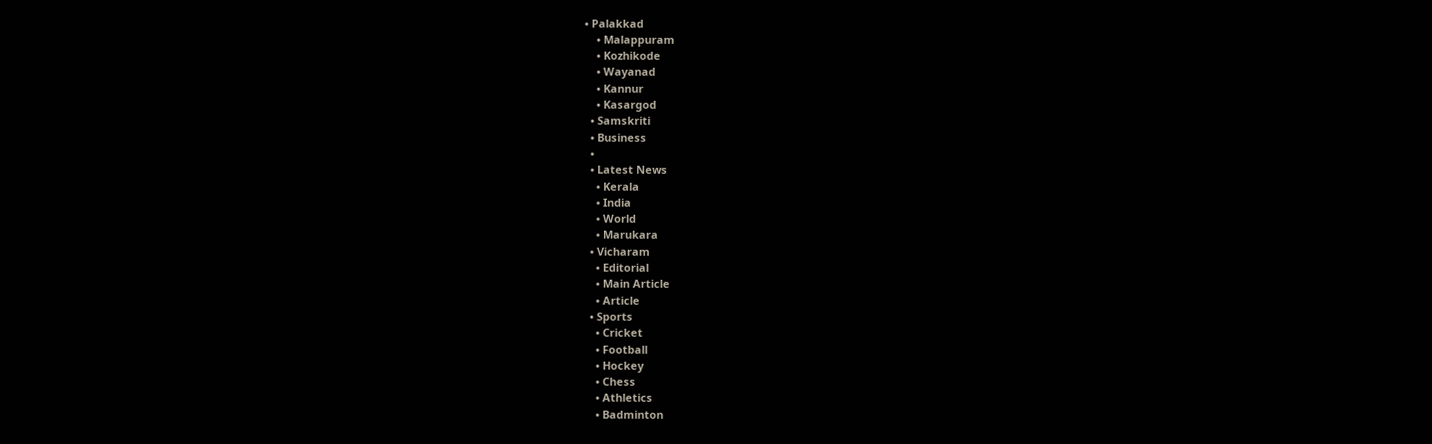• Palakkad
    • Malappuram
    • Kozhikode
    • Wayanad
    • Kannur
    • Kasargod
  • Samskriti
  • Business
  •
  • Latest News
    • Kerala
    • India
    • World
    • Marukara
  • Vicharam
    • Editorial
    • Main Article
    • Article
  • Sports
    • Cricket
    • Football
    • Hockey
    • Chess
    • Athletics
    • Badminton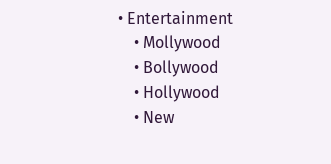• Entertainment
    • Mollywood
    • Bollywood
    • Hollywood
    • New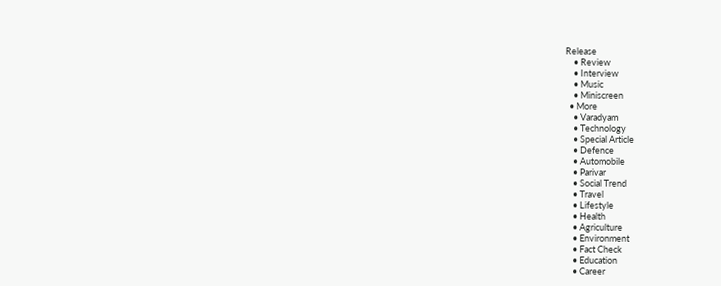Release
    • Review
    • Interview
    • Music
    • Miniscreen
  • More
    • Varadyam
    • Technology
    • Special Article
    • Defence
    • Automobile
    • Parivar
    • Social Trend
    • Travel
    • Lifestyle
    • Health
    • Agriculture
    • Environment
    • Fact Check
    • Education
    • Career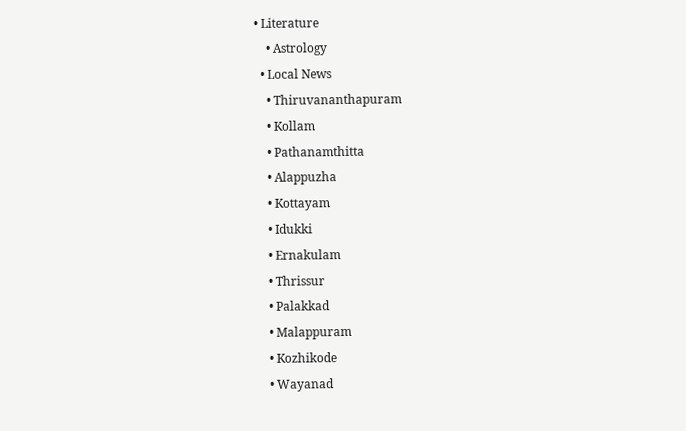• Literature
    • Astrology
  • Local News
    • Thiruvananthapuram
    • Kollam
    • Pathanamthitta
    • Alappuzha
    • Kottayam
    • Idukki
    • Ernakulam
    • Thrissur
    • Palakkad
    • Malappuram
    • Kozhikode
    • Wayanad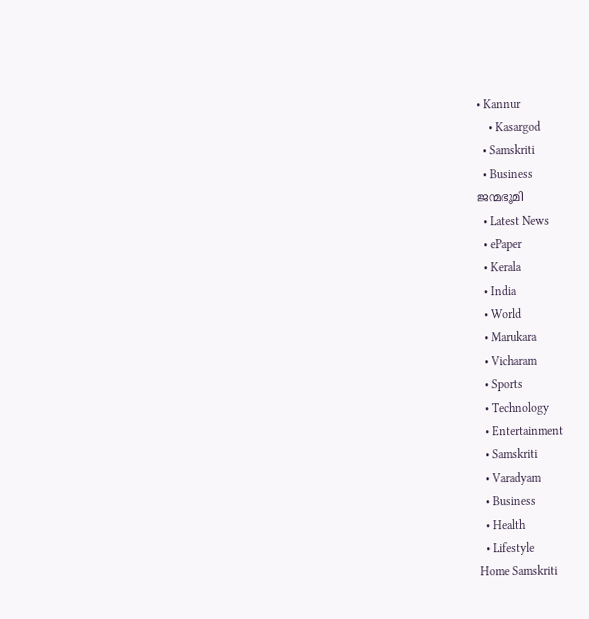• Kannur
    • Kasargod
  • Samskriti
  • Business
ജന്മഭൂമി
  • Latest News
  • ePaper
  • Kerala
  • India
  • World
  • Marukara
  • Vicharam
  • Sports
  • Technology
  • Entertainment
  • Samskriti
  • Varadyam
  • Business
  • Health
  • Lifestyle
Home Samskriti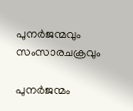പുനര്‍ജന്മവും സംസാരചക്രവും

പുനര്‍ജന്മം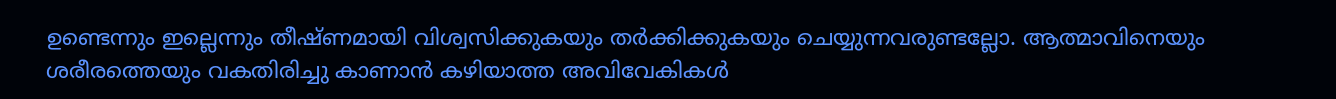ഉണ്ടെന്നും ഇല്ലെന്നും തീഷ്ണമായി വിശ്വസിക്കുകയും തര്‍ക്കിക്കുകയും ചെയ്യുന്നവരുണ്ടല്ലോ. ആത്മാവിനെയും ശരീരത്തെയും വകതിരിച്ചു കാണാന്‍ കഴിയാത്ത അവിവേകികള്‍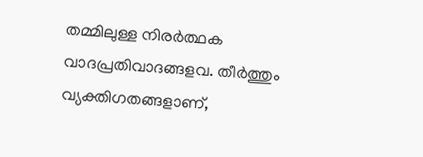തമ്മിലുള്ള നിരര്‍ത്ഥക വാദപ്രതിവാദങ്ങളവ. തീര്‍ത്തും വ്യക്തിഗതങ്ങളാണ്,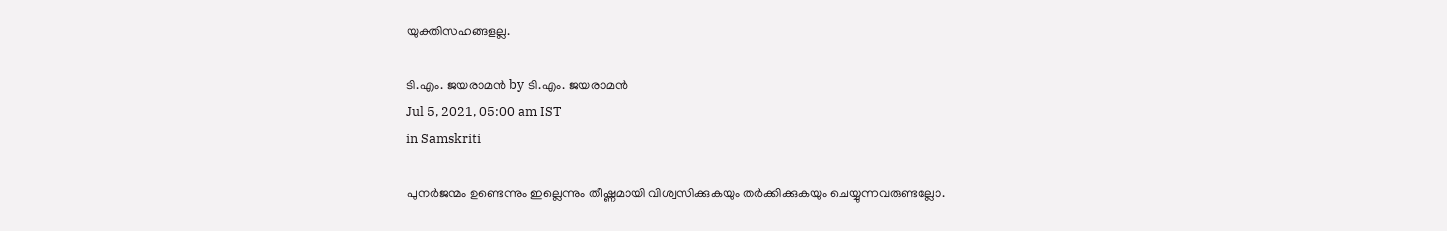യുക്തിസഹങ്ങളല്ല.

ടി.എം. ജയരാമന്‍ by ടി.എം. ജയരാമന്‍
Jul 5, 2021, 05:00 am IST
in Samskriti

പുനര്‍ജന്മം ഉണ്ടെന്നും ഇല്ലെന്നും തീഷ്ണമായി വിശ്വസിക്കുകയും തര്‍ക്കിക്കുകയും ചെയ്യുന്നവരുണ്ടല്ലോ.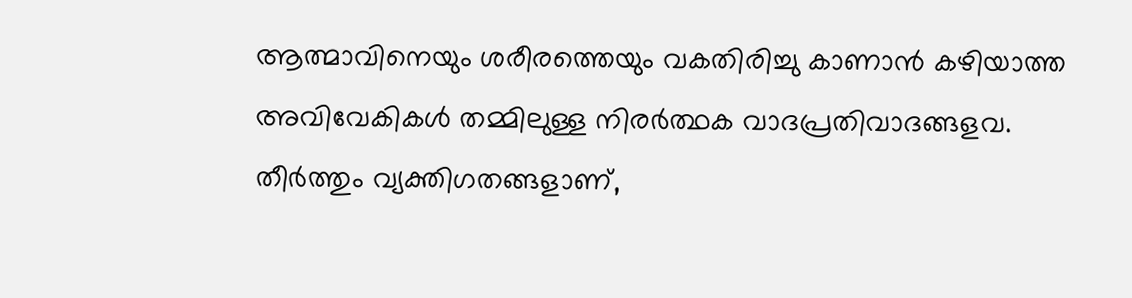ആത്മാവിനെയും ശരീരത്തെയും വകതിരിച്ചു കാണാന്‍ കഴിയാത്ത അവിവേകികള്‍ തമ്മിലുള്ള നിരര്‍ത്ഥക വാദപ്രതിവാദങ്ങളവ. തീര്‍ത്തും വ്യക്തിഗതങ്ങളാണ്,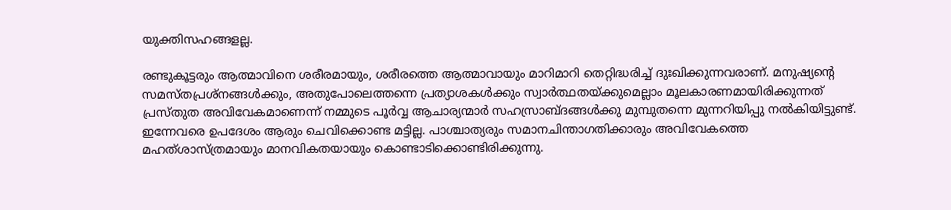യുക്തിസഹങ്ങളല്ല.

രണ്ടുകൂട്ടരും ആത്മാവിനെ ശരീരമായും, ശരീരത്തെ ആത്മാവായും മാറിമാറി തെറ്റിദ്ധരിച്ച് ദുഃഖിക്കുന്നവരാണ്. മനുഷ്യന്റെ സമസ്തപ്രശ്‌നങ്ങള്‍ക്കും, അതുപോലെത്തന്നെ പ്രത്യാശകള്‍ക്കും സ്വാര്‍ത്ഥതയ്‌ക്കുമെല്ലാം മൂലകാരണമായിരിക്കുന്നത് പ്രസ്തുത അവിവേകമാണെന്ന് നമ്മുടെ പൂര്‍വ്വ ആചാര്യന്മാര്‍ സഹസ്രാബ്ദങ്ങള്‍ക്കു മുമ്പുതന്നെ മുന്നറിയിപ്പു നല്‍കിയിട്ടുണ്ട്. ഇന്നേവരെ ഉപദേശം ആരും ചെവിക്കൊണ്ട മട്ടില്ല. പാശ്ചാത്യരും സമാനചിന്താഗതിക്കാരും അവിവേകത്തെ മഹത്ശാസ്ത്രമായും മാനവികതയായും കൊണ്ടാടിക്കൊണ്ടിരിക്കുന്നു.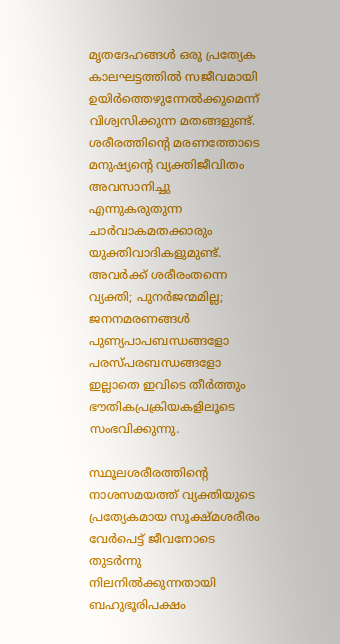മൃതദേഹങ്ങള്‍ ഒരു പ്രത്യേക കാലഘട്ടത്തില്‍ സജീവമായി ഉയിര്‍ത്തെഴുന്നേല്‍ക്കുമെന്ന് വിശ്വസിക്കുന്ന മതങ്ങളുണ്ട്. ശരീരത്തിന്റെ മരണത്തോടെ മനുഷ്യന്റെ വ്യക്തിജീവിതം അവസാനിച്ചു എന്നുകരുതുന്ന ചാര്‍വാകമതക്കാരും യുക്തിവാദികളുമുണ്ട്. അവര്‍ക്ക് ശരീരംതന്നെ വ്യക്തി; പുനര്‍ജന്മമില്ല; ജനനമരണങ്ങള്‍ പുണ്യപാപബന്ധങ്ങളോ പരസ്പരബന്ധങ്ങളോ ഇല്ലാതെ ഇവിടെ തീര്‍ത്തും ഭൗതികപ്രക്രിയകളിലൂടെ സംഭവിക്കുന്നു.

സ്ഥൂലശരീരത്തിന്റെ നാശസമയത്ത് വ്യക്തിയുടെ പ്രത്യേകമായ സൂക്ഷ്മശരീരം വേര്‍പെട്ട് ജീവനോടെ തുടര്‍ന്നു നിലനില്‍ക്കുന്നതായി ബഹുഭൂരിപക്ഷം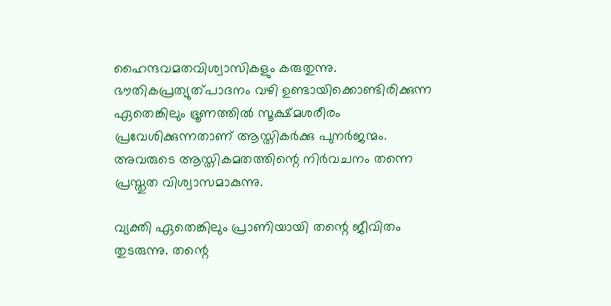ഹൈന്ദവമതവിശ്വാസികളും കരുതുന്നു. ഭൗതികപ്രത്യുത്പാദനം വഴി ഉണ്ടായിക്കൊണ്ടിരിക്കുന്ന ഏതെങ്കിലും ഭ്രൂണത്തില്‍ സൂക്ഷ്മശരീരം പ്രവേശിക്കുന്നതാണ് ആസ്തികര്‍ക്കു പുനര്‍ജന്മം. അവരുടെ ആസ്തികമതത്തിന്റെ നിര്‍വചനം തന്നെ പ്രസ്തുത വിശ്വാസമാകുന്നു.

വ്യക്തി ഏതെങ്കിലും പ്രാണിയായി തന്റെ ജീവിതം തുടരുന്നു. തന്റെ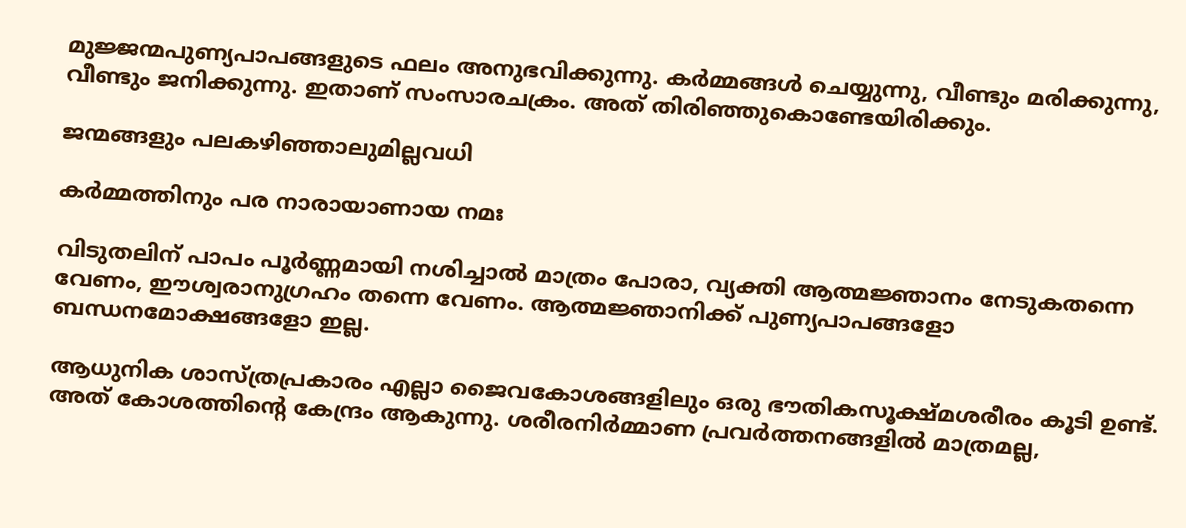മുജ്ജന്മപുണ്യപാപങ്ങളുടെ ഫലം അനുഭവിക്കുന്നു. കര്‍മ്മങ്ങള്‍ ചെയ്യുന്നു, വീണ്ടും മരിക്കുന്നു, വീണ്ടും ജനിക്കുന്നു. ഇതാണ് സംസാരചക്രം. അത് തിരിഞ്ഞുകൊണ്ടേയിരിക്കും.

ജന്മങ്ങളും പലകഴിഞ്ഞാലുമില്ലവധി

കര്‍മ്മത്തിനും പര നാരായാണായ നമഃ

വിടുതലിന് പാപം പൂര്‍ണ്ണമായി നശിച്ചാല്‍ മാത്രം പോരാ, വ്യക്തി ആത്മജ്ഞാനം നേടുകതന്നെ വേണം, ഈശ്വരാനുഗ്രഹം തന്നെ വേണം. ആത്മജ്ഞാനിക്ക് പുണ്യപാപങ്ങളോ ബന്ധനമോക്ഷങ്ങളോ ഇല്ല.

ആധുനിക ശാസ്ത്രപ്രകാരം എല്ലാ ജൈവകോശങ്ങളിലും ഒരു ഭൗതികസൂക്ഷ്മശരീരം കൂടി ഉണ്ട്. അത് കോശത്തിന്റെ കേന്ദ്രം ആകുന്നു. ശരീരനിര്‍മ്മാണ പ്രവര്‍ത്തനങ്ങളില്‍ മാത്രമല്ല,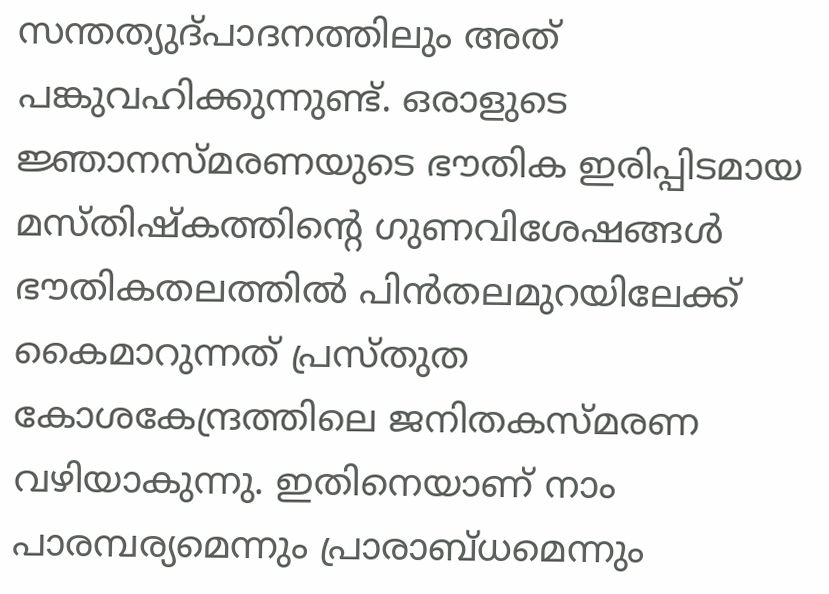സന്തത്യുദ്പാദനത്തിലും അത് പങ്കുവഹിക്കുന്നുണ്ട്. ഒരാളുടെ ജ്ഞാനസ്മരണയുടെ ഭൗതിക ഇരിപ്പിടമായ മസ്തിഷ്‌കത്തിന്റെ ഗുണവിശേഷങ്ങള്‍ ഭൗതികതലത്തില്‍ പിന്‍തലമുറയിലേക്ക് കൈമാറുന്നത് പ്രസ്തുത കോശകേന്ദ്രത്തിലെ ജനിതകസ്മരണ വഴിയാകുന്നു. ഇതിനെയാണ് നാം പാരമ്പര്യമെന്നും പ്രാരാബ്ധമെന്നും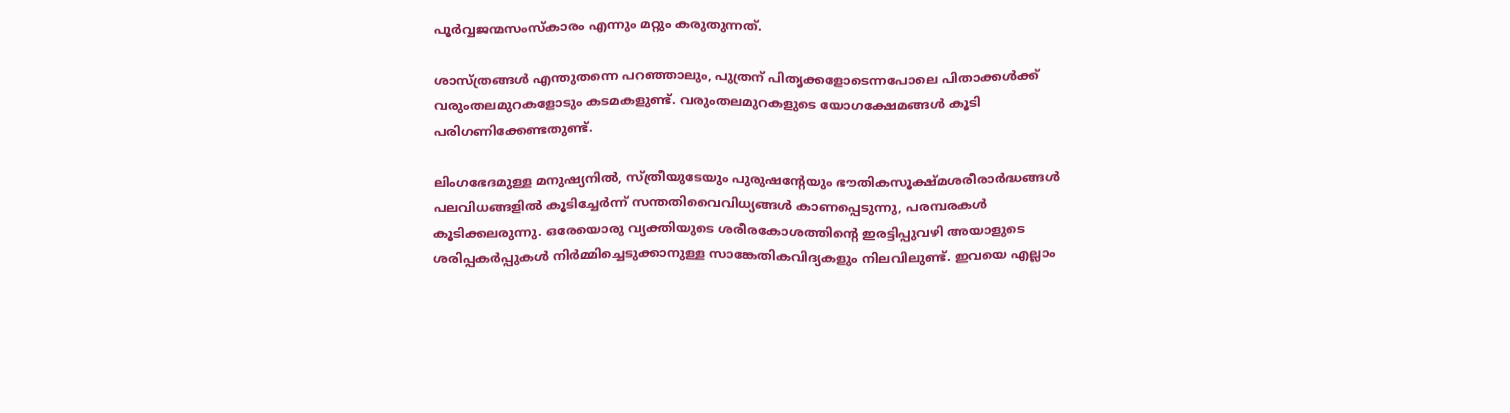പൂര്‍വ്വജന്മസംസ്‌കാരം എന്നും മറ്റും കരുതുന്നത്.

ശാസ്ത്രങ്ങള്‍ എന്തുതന്നെ പറഞ്ഞാലും, പുത്രന് പിതൃക്കളോടെന്നപോലെ പിതാക്കള്‍ക്ക് വരുംതലമുറകളോടും കടമകളുണ്ട്. വരുംതലമുറകളുടെ യോഗക്ഷേമങ്ങള്‍ കൂടി പരിഗണിക്കേണ്ടതുണ്ട്.

ലിംഗഭേദമുള്ള മനുഷ്യനില്‍, സ്ത്രീയുടേയും പുരുഷന്റേയും ഭൗതികസൂക്ഷ്മശരീരാര്‍ദ്ധങ്ങള്‍ പലവിധങ്ങളില്‍ കൂടിച്ചേര്‍ന്ന് സന്തതിവൈവിധ്യങ്ങള്‍ കാണപ്പെടുന്നു, പരമ്പരകള്‍ കൂടിക്കലരുന്നു. ഒരേയൊരു വ്യക്തിയുടെ ശരീരകോശത്തിന്റെ ഇരട്ടിപ്പുവഴി അയാളുടെ ശരിപ്പകര്‍പ്പുകള്‍ നിര്‍മ്മിച്ചെടുക്കാനുള്ള സാങ്കേതികവിദ്യകളും നിലവിലുണ്ട്. ഇവയെ എല്ലാം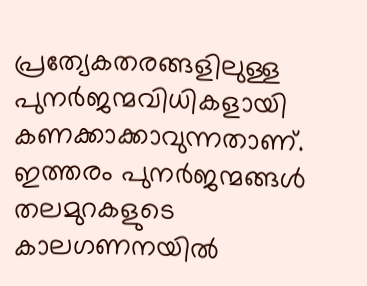പ്രത്യേകതരങ്ങളിലുള്ള പുനര്‍ജന്മവിധികളായി കണക്കാക്കാവുന്നതാണ്. ഇത്തരം പുനര്‍ജന്മങ്ങള്‍ തലമുറകളുടെ കാലഗണനയില്‍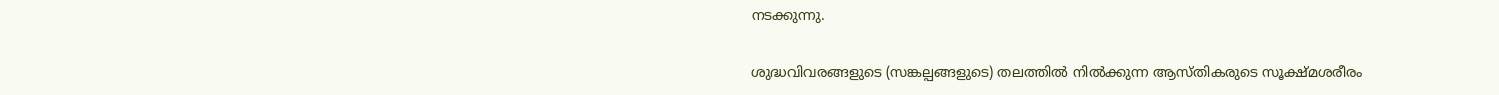നടക്കുന്നു.

ശുദ്ധവിവരങ്ങളുടെ (സങ്കല്പങ്ങളുടെ) തലത്തില്‍ നില്‍ക്കുന്ന ആസ്തികരുടെ സൂക്ഷ്മശരീരം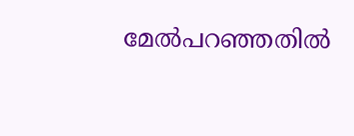മേല്‍പറഞ്ഞതില്‍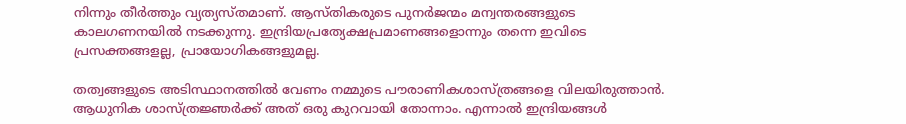നിന്നും തീര്‍ത്തും വ്യത്യസ്തമാണ്. ആസ്തികരുടെ പുനര്‍ജന്മം മന്വന്തരങ്ങളുടെ കാലഗണനയില്‍ നടക്കുന്നു. ഇന്ദ്രിയപ്രത്യേക്ഷപ്രമാണങ്ങളൊന്നും തന്നെ ഇവിടെ പ്രസക്തങ്ങളല്ല, പ്രായോഗികങ്ങളുമല്ല.

തത്വങ്ങളുടെ അടിസ്ഥാനത്തില്‍ വേണം നമ്മുടെ പൗരാണികശാസ്ത്രങ്ങളെ വിലയിരുത്താന്‍. ആധുനിക ശാസ്ത്രജ്ഞര്‍ക്ക് അത് ഒരു കുറവായി തോന്നാം. എന്നാല്‍ ഇന്ദ്രിയങ്ങള്‍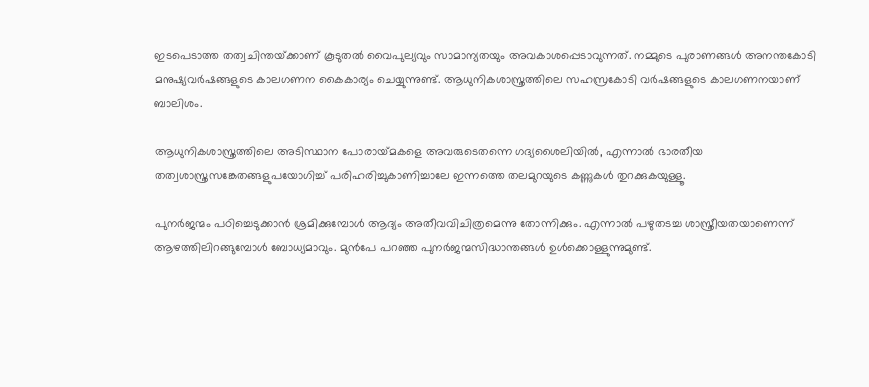ഇടപെടാത്ത തത്വചിന്തയ്‌ക്കാണ് കൂടുതല്‍ വൈപുല്യവും സാമാന്യതയും അവകാശപ്പെടാവുന്നത്. നമ്മുടെ പുരാണങ്ങള്‍ അനന്തകോടി മനുഷ്യവര്‍ഷങ്ങളുടെ കാലഗണന കൈകാര്യം ചെയ്യുന്നുണ്ട്. ആധുനികശാസ്ത്രത്തിലെ സഹസ്രകോടി വര്‍ഷങ്ങളുടെ കാലഗണനയാണ് ബാലിശം.

ആധുനികശാസ്ത്രത്തിലെ അടിസ്ഥാന പോരായ്‌മകളെ അവരുടെതന്നെ ഗദ്യശൈലിയില്‍, എന്നാല്‍ ഭാരതീയ തത്വശാസ്ത്രസങ്കേതങ്ങളുപയോഗിച്ച് പരിഹരിച്ചുകാണിച്ചാലേ ഇന്നത്തെ തലമുറയുടെ കണ്ണുകള്‍ തുറക്കുകയുള്ളൂ.

പുനര്‍ജന്മം പഠിച്ചെടുക്കാന്‍ ശ്രമിക്കുമ്പോള്‍ ആദ്യം അതീവവിചിത്രമെന്നു തോന്നിക്കും. എന്നാല്‍ പഴുതടച്ച ശാസ്ത്രീയതയാണെന്ന് ആഴത്തിലിറങ്ങുമ്പോള്‍ ബോധ്യമാവും. മുന്‍പേ പറഞ്ഞ പുനര്‍ജന്മസിദ്ധാന്തങ്ങള്‍ ഉള്‍ക്കൊള്ളുന്നുമുണ്ട്.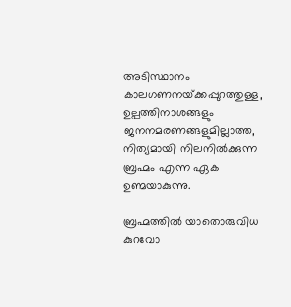അടിസ്ഥാനം കാലഗണനയ്‌ക്കപ്പുറത്തുള്ള, ഉല്പത്തിനാശങ്ങളും ജനനമരണങ്ങളുമില്ലാത്ത, നിത്യമായി നിലനില്‍ക്കുന്ന ബ്രഹ്മം എന്ന ഏക ഉണ്മയാകുന്നു.

ബ്രഹ്മത്തില്‍ യാതൊരുവിധ കുറവോ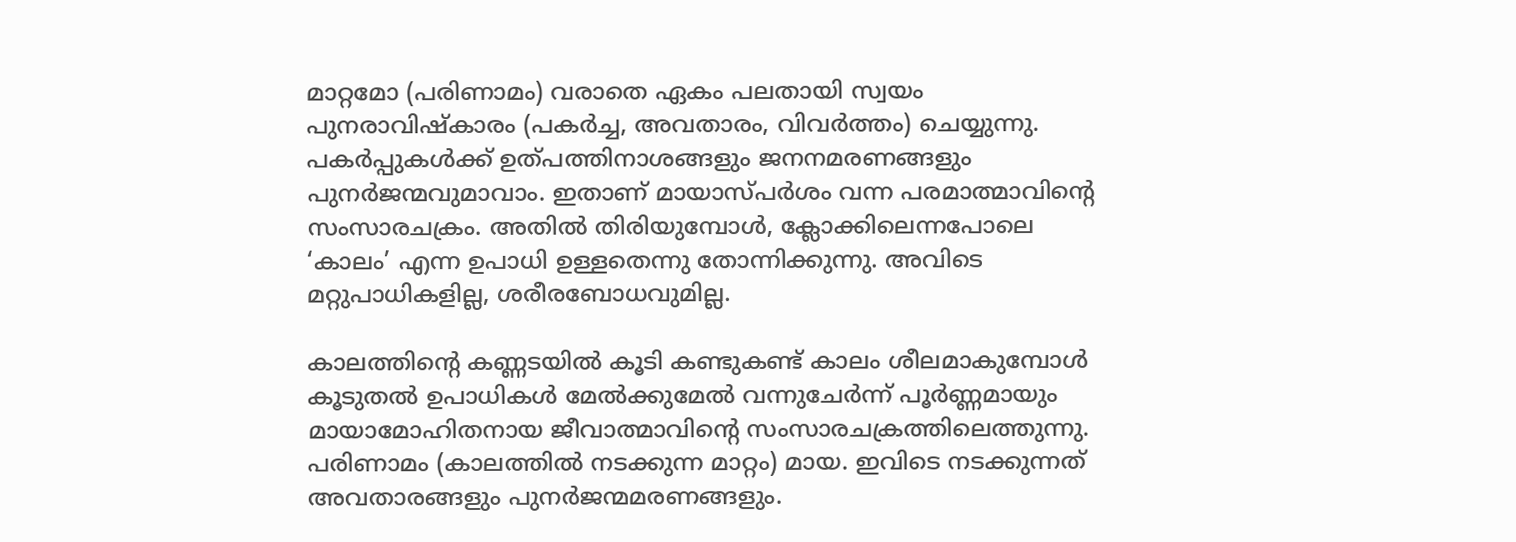മാറ്റമോ (പരിണാമം) വരാതെ ഏകം പലതായി സ്വയം പുനരാവിഷ്‌കാരം (പകര്‍ച്ച, അവതാരം, വിവര്‍ത്തം) ചെയ്യുന്നു. പകര്‍പ്പുകള്‍ക്ക് ഉത്പത്തിനാശങ്ങളും ജനനമരണങ്ങളും പുനര്‍ജന്മവുമാവാം. ഇതാണ് മായാസ്പര്‍ശം വന്ന പരമാത്മാവിന്റെ സംസാരചക്രം. അതില്‍ തിരിയുമ്പോള്‍, ക്ലോക്കിലെന്നപോലെ ‘കാലം’ എന്ന ഉപാധി ഉള്ളതെന്നു തോന്നിക്കുന്നു. അവിടെ മറ്റുപാധികളില്ല, ശരീരബോധവുമില്ല.

കാലത്തിന്റെ കണ്ണടയില്‍ കൂടി കണ്ടുകണ്ട് കാലം ശീലമാകുമ്പോള്‍ കൂടുതല്‍ ഉപാധികള്‍ മേല്‍ക്കുമേല്‍ വന്നുചേര്‍ന്ന് പൂര്‍ണ്ണമായും മായാമോഹിതനായ ജീവാത്മാവിന്റെ സംസാരചക്രത്തിലെത്തുന്നു. പരിണാമം (കാലത്തില്‍ നടക്കുന്ന മാറ്റം) മായ. ഇവിടെ നടക്കുന്നത് അവതാരങ്ങളും പുനര്‍ജന്മമരണങ്ങളും.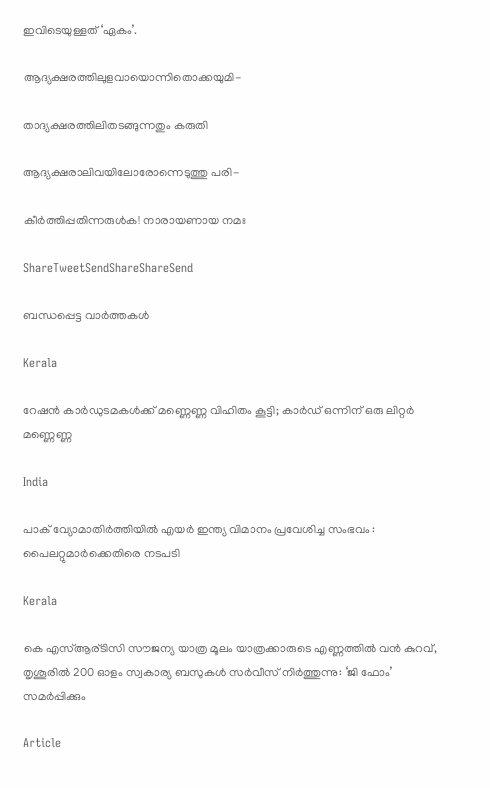ഇവിടെയുള്ളത് ‘ഏകം’.

ആദ്യക്ഷരത്തിലുളവായൊന്നിതൊക്കയുമി-

താദ്യക്ഷരത്തിലിതടങ്ങുന്നതും കരുതി

ആദ്യക്ഷരാലിവയിലോരോന്നെടുത്തു പരി-

കീര്‍ത്തിപ്പതിന്നരുള്‍ക! നാരായണായ നമഃ

ShareTweetSendShareShareSend

ബന്ധപ്പെട്ട വാര്‍ത്തകള്‍

Kerala

റേഷന്‍ കാര്‍ഡുടമകള്‍ക്ക് മണ്ണെണ്ണ വിഹിതം കൂട്ടി; കാര്‍ഡ് ഒന്നിന് ഒരു ലിറ്റര്‍ മണ്ണെണ്ണ

India

പാക് വ്യോമാതിർത്തിയിൽ എയർ ഇന്ത്യ വിമാനം പ്രവേശിച്ച സംഭവം : പൈലറ്റുമാർക്കെതിരെ നടപടി

Kerala

കെ എസ്ആര്ടിസി സൗജന്യ യാത്ര മൂലം യാത്രക്കാരുടെ എണ്ണത്തിൽ വൻ കുറവ്, തൃശൂരിൽ 200 ഓളം സ്വകാര്യ ബസുകൾ സർവീസ് നിർത്തുന്നു: ‘ജി ഫോം’ സമർപ്പിക്കും

Article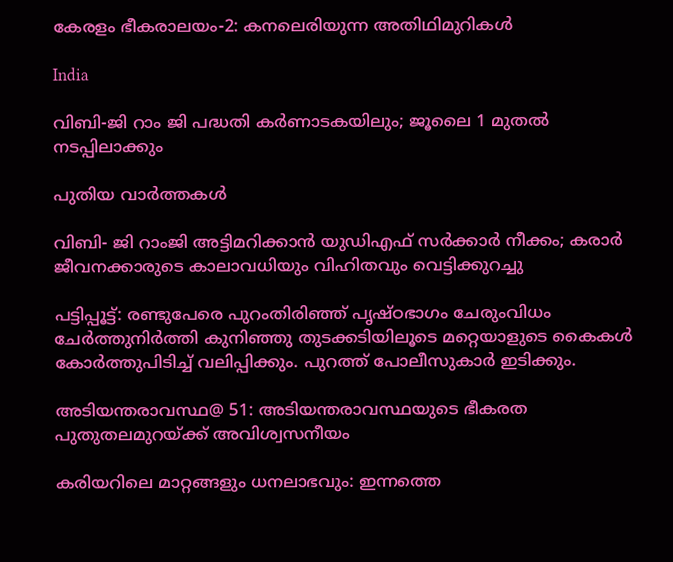കേരളം ഭീകരാലയം-2: കനലെരിയുന്ന അതിഥിമുറികള്‍

India

വിബി-ജി റാം ജി പദ്ധതി കർണാടകയിലും; ജൂലൈ 1 മുതല്‍ നടപ്പിലാക്കും

പുതിയ വാര്‍ത്തകള്‍

വിബി- ജി റാംജി അട്ടിമറിക്കാന്‍ യുഡിഎഫ് സര്‍ക്കാര്‍ നീക്കം; കരാര്‍ ജീവനക്കാരുടെ കാലാവധിയും വിഹിതവും വെട്ടിക്കുറച്ചു

പട്ടിപ്പൂട്ട്: രണ്ടുപേരെ പുറംതിരിഞ്ഞ് പൃഷ്ഠഭാഗം ചേരുംവിധം ചേര്‍ത്തുനിര്‍ത്തി കുനിഞ്ഞു തുടക്കടിയിലൂടെ മറ്റെയാളുടെ കൈകള്‍ കോര്‍ത്തുപിടിച്ച് വലിപ്പിക്കും. പുറത്ത് പോലീസുകാര്‍ ഇടിക്കും.

അടിയന്തരാവസ്ഥ@ 51: അടിയന്തരാവസ്ഥയുടെ ഭീകരത പുതുതലമുറയ്‌ക്ക് അവിശ്വസനീയം

കരിയറിലെ മാറ്റങ്ങളും ധനലാഭവും: ഇന്നത്തെ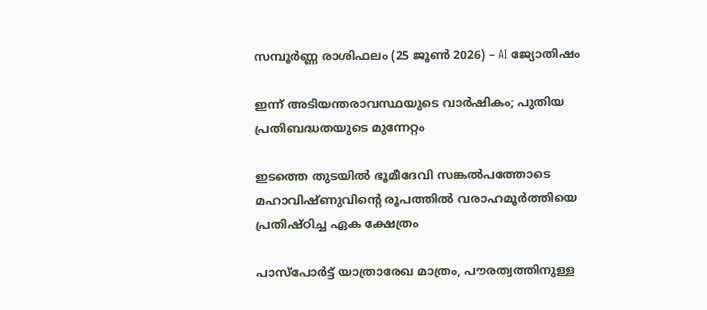സമ്പൂർണ്ണ രാശിഫലം (25 ജൂൺ 2026) – AI ജ്യോതിഷം

ഇന്ന് അടിയന്തരാവസ്ഥയുടെ വാര്‍ഷികം; പുതിയ പ്രതിബദ്ധതയുടെ മുന്നേറ്റം

ഇടത്തെ തുടയിൽ ഭൂമീദേവി സങ്കൽപത്തോടെ മഹാവിഷ്ണുവിന്റെ രൂപത്തിൽ വരാഹമൂർത്തിയെ പ്രതിഷ്ഠിച്ച ഏക ക്ഷേത്രം

പാസ്‌പോർട്ട് യാത്രാരേഖ മാത്രം, പൗരത്വത്തിനുള്ള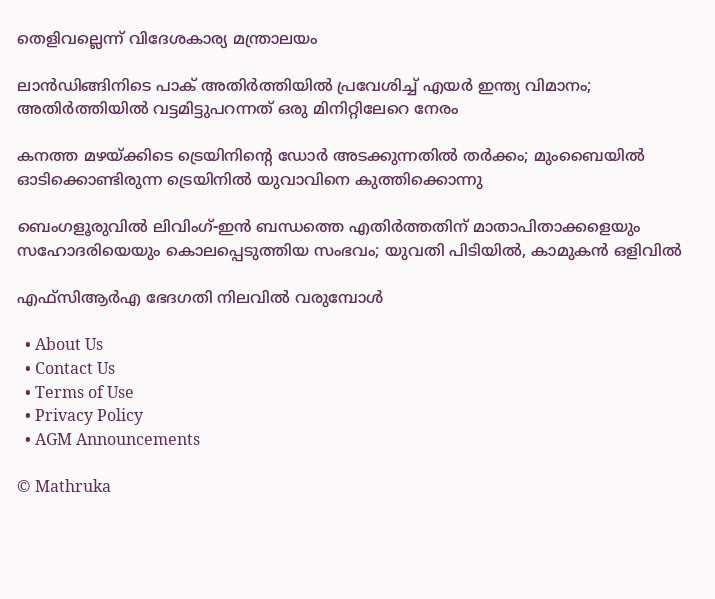തെളിവല്ലെന്ന് വിദേശകാര്യ മന്ത്രാലയം

ലാൻഡിങ്ങിനിടെ പാക് അതിർത്തിയിൽ പ്രവേശിച്ച് എയർ ഇന്ത്യ വിമാനം; അതിർത്തിയിൽ വട്ടമിട്ടുപറന്നത് ഒരു മിനിറ്റിലേറെ നേരം

കനത്ത മഴയ്‌ക്കിടെ ട്രെയിനിന്റെ ഡോര്‍ അടക്കുന്നതില്‍ തര്‍ക്കം; മുംബൈയില്‍ ഓടിക്കൊണ്ടിരുന്ന ട്രെയിനില്‍ യുവാവിനെ കുത്തിക്കൊന്നു

ബെംഗളൂരുവില്‍ ലിവിംഗ്-ഇൻ ബന്ധത്തെ എതിര്‍ത്തതിന് മാതാപിതാക്കളെയും സഹോദരിയെയും കൊലപ്പെടുത്തിയ സംഭവം; യുവതി പിടിയില്‍, കാമുകന്‍ ഒളിവില്‍

എഫ്‌സിആര്‍എ ഭേദഗതി നിലവില്‍ വരുമ്പോള്‍

  • About Us
  • Contact Us
  • Terms of Use
  • Privacy Policy
  • AGM Announcements

© Mathruka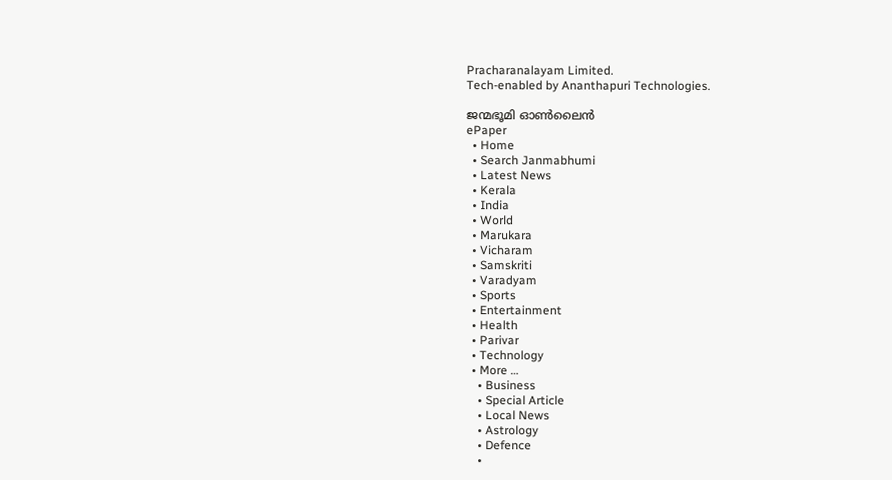Pracharanalayam Limited.
Tech-enabled by Ananthapuri Technologies.

ജന്മഭൂമി ഓണ്‍ലൈന്‍
ePaper
  • Home
  • Search Janmabhumi
  • Latest News
  • Kerala
  • India
  • World
  • Marukara
  • Vicharam
  • Samskriti
  • Varadyam
  • Sports
  • Entertainment
  • Health
  • Parivar
  • Technology
  • More …
    • Business
    • Special Article
    • Local News
    • Astrology
    • Defence
    •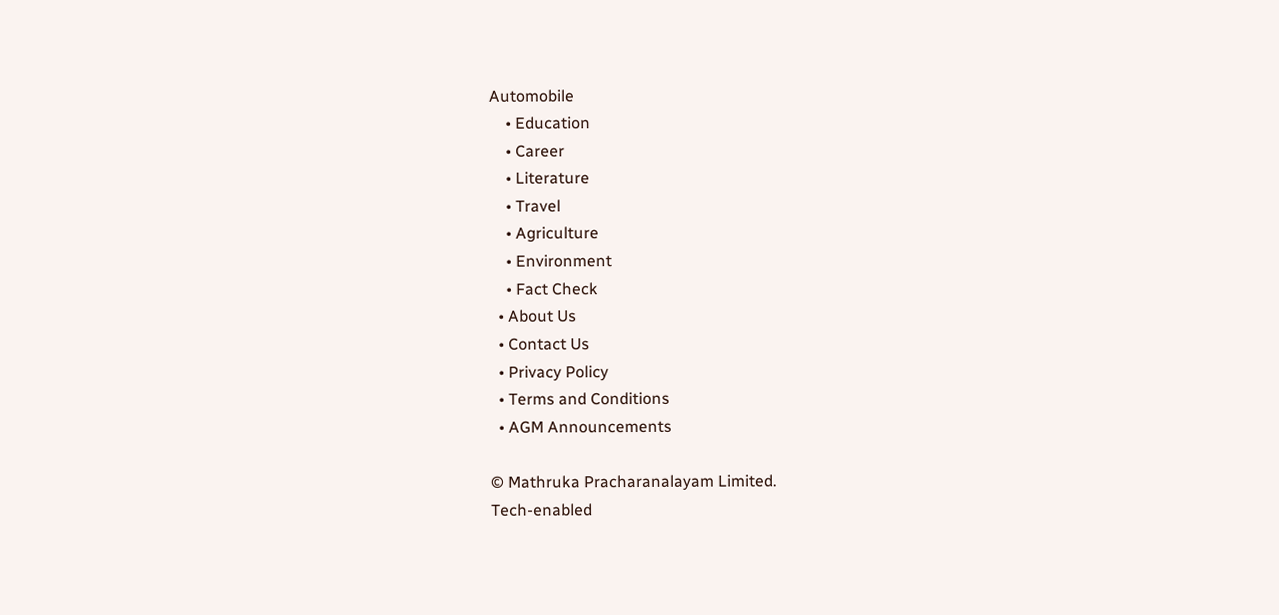Automobile
    • Education
    • Career
    • Literature
    • Travel
    • Agriculture
    • Environment
    • Fact Check
  • About Us
  • Contact Us
  • Privacy Policy
  • Terms and Conditions
  • AGM Announcements

© Mathruka Pracharanalayam Limited.
Tech-enabled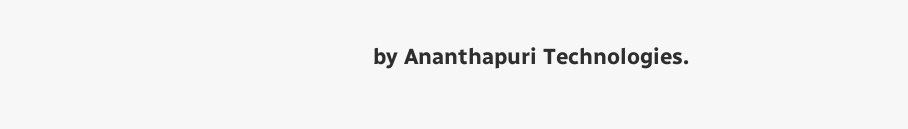by Ananthapuri Technologies.